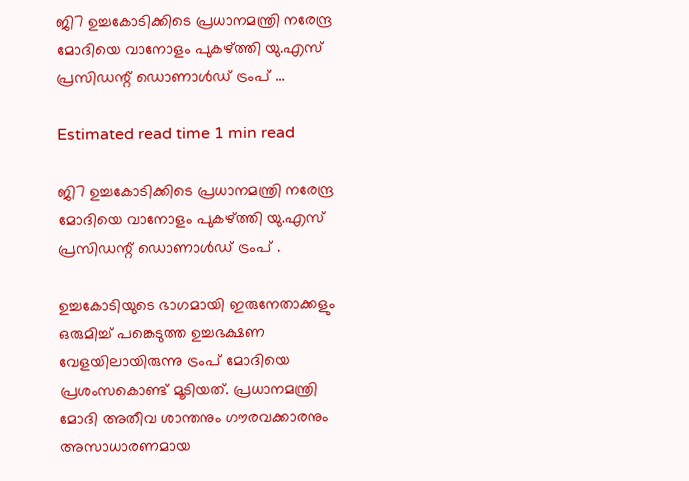ജി7 ഉച്ചകോടിക്കിടെ പ്രധാനമന്ത്രി നരേന്ദ്ര മോദിയെ വാനോളം പുകഴ്ത്തി യു.എസ് പ്രസിഡന്റ് ഡൊണാള്‍ഡ് ട്രംപ് …

Estimated read time 1 min read

ജി7 ഉച്ചകോടിക്കിടെ പ്രധാനമന്ത്രി നരേന്ദ്ര മോദിയെ വാനോളം പുകഴ്ത്തി യു.എസ് പ്രസിഡന്റ് ഡൊണാള്‍ഡ് ട്രംപ് .

ഉച്ചകോടിയുടെ ഭാഗമായി ഇരുനേതാക്കളും ഒരുമിച്ച്‌ പങ്കെടുത്ത ഉച്ചഭക്ഷണ വേളയിലായിരുന്നു ട്രംപ് മോദിയെ പ്രശംസകൊണ്ട് മൂടിയത്. പ്രധാനമന്ത്രി മോദി അതീവ ശാന്തനും ഗൗരവക്കാരനും അസാധാരണമായ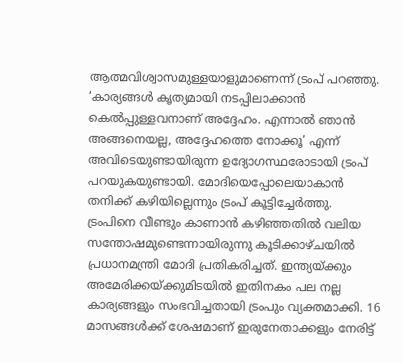ആത്മവിശ്വാസമുള്ളയാളുമാണെന്ന് ട്രംപ് പറഞ്ഞു. ‘കാര്യങ്ങള്‍ കൃത്യമായി നടപ്പിലാക്കാന്‍ കെല്‍പ്പുള്ളവനാണ് അദ്ദേഹം. എന്നാല്‍ ഞാന്‍ അങ്ങനെയല്ല, അദ്ദേഹത്തെ നോക്കൂ’ എന്ന് അവിടെയുണ്ടായിരുന്ന ഉദ്യോഗസ്ഥരോടായി ട്രംപ് പറയുകയുണ്ടായി. മോദിയെപ്പോലെയാകാന്‍ തനിക്ക് കഴിയില്ലെന്നും ട്രംപ് കൂട്ടിച്ചേര്‍ത്തു. ട്രംപിനെ വീണ്ടും കാണാന്‍ കഴിഞ്ഞതില്‍ വലിയ സന്തോഷമുണ്ടെന്നായിരുന്നു കൂടിക്കാഴ്ചയില്‍ പ്രധാനമന്ത്രി മോദി പ്രതികരിച്ചത്. ഇന്ത്യയ്ക്കും അമേരിക്കയ്ക്കുമിടയില്‍ ഇതിനകം പല നല്ല കാര്യങ്ങളും സംഭവിച്ചതായി ട്രംപും വ്യക്തമാക്കി. 16 മാസങ്ങള്‍ക്ക് ശേഷമാണ് ഇരുനേതാക്കളും നേരിട്ട്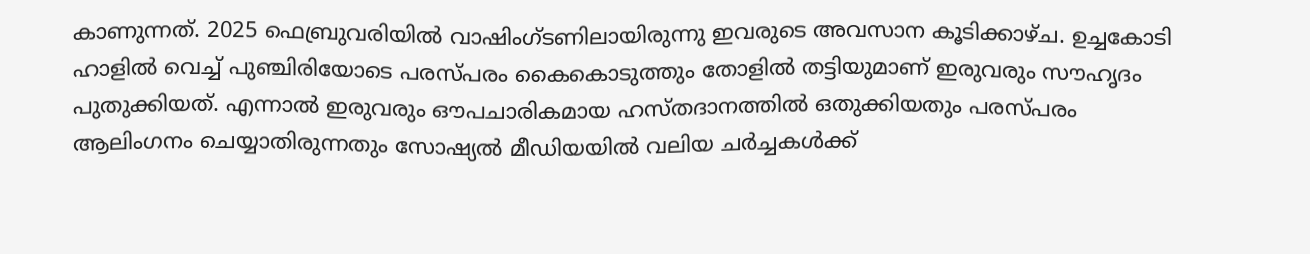കാണുന്നത്. 2025 ഫെബ്രുവരിയില്‍ വാഷിംഗ്ടണിലായിരുന്നു ഇവരുടെ അവസാന കൂടിക്കാഴ്ച. ഉച്ചകോടി ഹാളില്‍ വെച്ച്‌ പുഞ്ചിരിയോടെ പരസ്പരം കൈകൊടുത്തും തോളില്‍ തട്ടിയുമാണ് ഇരുവരും സൗഹൃദം പുതുക്കിയത്. എന്നാല്‍ ഇരുവരും ഔപചാരികമായ ഹസ്തദാനത്തില്‍ ഒതുക്കിയതും പരസ്പരം ആലിംഗനം ചെയ്യാതിരുന്നതും സോഷ്യല്‍ മീഡിയയില്‍ വലിയ ചര്‍ച്ചകള്‍ക്ക്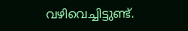വഴിവെച്ചിട്ടുണ്ട്.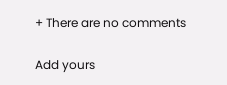+ There are no comments

Add yours